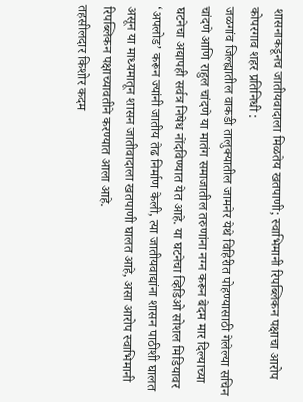शासनाकडूनच जातीयवादाला मिळतेय खतपाणी; स्वाभिमानी रिपब्लिकन पक्षाचा आरोप
कोपरगाव शहर प्रतिनिधी :
जळगांव जिल्ह्यातील वाकडी तालुक्यातील जामनेर येथे विहिरीत पोहण्यासाठी गेलेल्या सचिन चांदणे आणि राहुल चांदणे या मातंग समाजातील तरुणांना नग्न करून बेदम मार दिल्याच्या घटनेचा अद्यापही सर्वत्र निषेध नोंदविण्यात येत आहे. या घटनेचा व्हिडिओ सोशल मिडियावर ‘अपलोड’ करून ज्यांनी जातीय तेढ निर्माण केली, त्या जातीयवाद्यांना शासन पाठीशी घालत असून या माध्यमातून शासन जातीवादाला खतपाणी घालत आहे, असा आरोप स्वाभिमानी रिपब्लिकन पक्षाच्यावतीने करण्यात आला आहे.
तहसीलदार किशोर कदम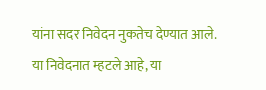यांना सदर निवेदन नुकतेच देण्यात आले. या निवेदनात म्हटले आहे, या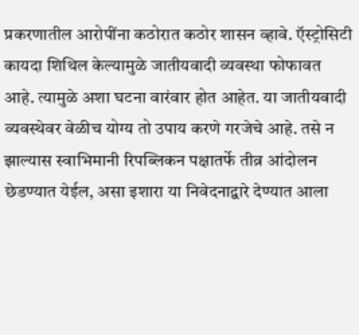प्रकरणातील आरोपींना कठोरात कठोर शासन व्हावे. ऍस्ट्रोसिटी कायदा शिथिल केल्यामुळे जातीयवादी व्यवस्था फोफावत आहे. त्यामुळे अशा घटना वारंवार होत आहेत. या जातीयवादी व्यवस्थेवर वेळीच योग्य तो उपाय करणे गरजेचे आहे. तसे न झाल्यास स्वाभिमानी रिपब्लिकन पक्षातर्फे तीव्र आंदोलन छेडण्यात येईल, असा इशारा या निवेदनाद्वारे देण्यात आला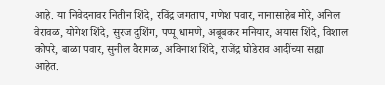आहे. या निवेदनावर नितीन शिंदे, रविंद्र जगताप, गणेश पवार, नानासाहेब मोरे, अनिल वेरावळ, योगेश शिंदे, सुरज दुशिंग, पप्पू धामणे, अबूबकर मनियार, अयास शिंदे, विशाल कोपरे, बाळा पवार, सुनील वैरागळ, अविनाश शिंदे, राजेंद्र घोडेराव आदींच्या सह्या आहेत.